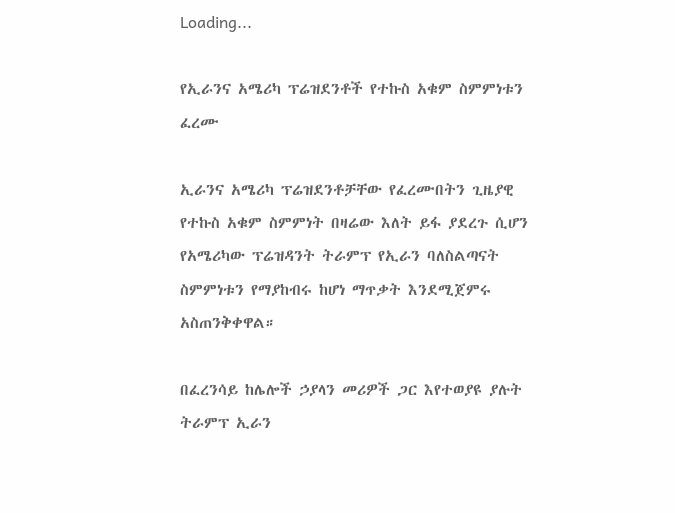Loading...

የኢራንና አሜሪካ ፕሬዝደንቶች የተኩስ አቁም ስምምነቱን ፈረሙ

ኢራንና አሜሪካ ፕሬዝደንቶቻቸው የፈረሙበትን ጊዜያዊ የተኩስ አቁም ስምምነት በዛሬው እለት ይፋ ያደረጉ ሲሆን የአሜሪካው ፕሬዝዳንት ትራምፕ የኢራን ባለስልጣናት ስምምነቱን የማያከብሩ ከሆነ ማጥቃት እንደሚጀምሩ አስጠንቅቀዋል።

በፈረንሳይ ከሌሎች ኃያላን መሪዎች ጋር እየተወያዩ ያሉት ትራምፕ ኢራን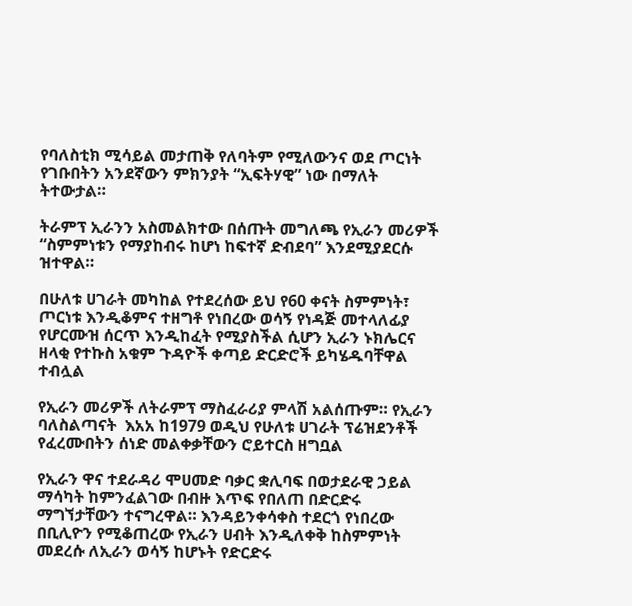የባለስቲክ ሚሳይል መታጠቅ የለባትም የሚለውንና ወደ ጦርነት የገቡበትን አንደኛውን ምክንያት “ኢፍትሃዊ” ነው በማለት ትተውታል።

ትራምፕ ኢራንን አስመልክተው በሰጡት መግለጫ የኢራን መሪዎች “ስምምነቱን የማያከብሩ ከሆነ ከፍተኛ ድብደባ” እንደሚያደርሱ ዝተዋል።

በሁለቱ ሀገራት መካከል የተደረሰው ይህ የ60 ቀናት ስምምነት፣ ጦርነቱ እንዲቆምና ተዘግቶ የነበረው ወሳኝ የነዳጅ መተላለፊያ የሆርሙዝ ሰርጥ እንዲከፈት የሚያስችል ሲሆን ኢራን ኑክሌርና ዘላቂ የተኩስ አቁም ጉዳዮች ቀጣይ ድርድሮች ይካሄዱባቸዋል ተብሏል

የኢራን መሪዎች ለትራምፕ ማስፈራሪያ ምላሽ አልሰጡም። የኢራን ባለስልጣናት  እአአ ከ1979 ወዲህ የሁለቱ ሀገራት ፕሬዝደንቶች የፈረሙበትን ሰነድ መልቀቃቸውን ሮይተርስ ዘግቧል

የኢራን ዋና ተደራዳሪ ሞሀመድ ባቃር ቋሊባፍ በወታደራዊ ኃይል ማሳካት ከምንፈልገው በብዙ እጥፍ የበለጠ በድርድሩ ማግኘታቸውን ተናግረዋል። እንዳይንቀሳቀስ ተደርጎ የነበረው በቢሊዮን የሚቆጠረው የኢራን ሀብት እንዲለቀቅ ከስምምነት መደረሱ ለኢራን ወሳኝ ከሆኑት የድርድሩ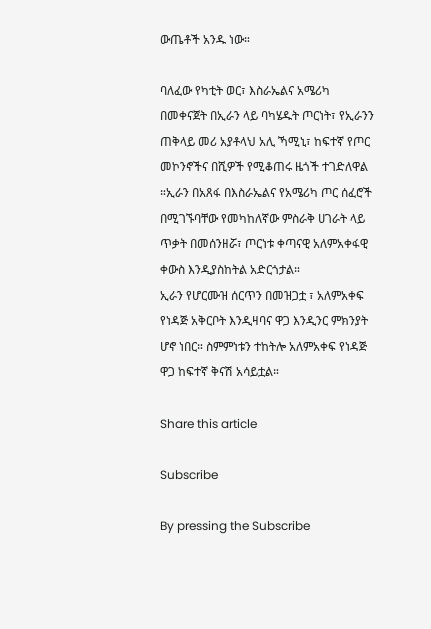ውጤቶች አንዱ ነው።

ባለፈው የካቲት ወር፣ እስራኤልና አሜሪካ በመቀናጀት በኢራን ላይ ባካሄዱት ጦርነት፣ የኢራንን ጠቅላይ መሪ አያቶላህ አሊ ኻሚኒ፣ ከፍተኛ የጦር መኮንኖችና በሺዎች የሚቆጠሩ ዜጎች ተገድለዋል ።ኢራን በአጸፋ በእስራኤልና የአሜሪካ ጦር ሰፈሮች በሚገኙባቸው የመካከለኛው ምስራቅ ሀገራት ላይ ጥቃት በመሰንዘሯ፣ ጦርነቱ ቀጣናዊ አለምአቀፋዊ ቀውስ እንዲያስከትል አድርጎታል።
ኢራን የሆርሙዝ ሰርጥን በመዝጋቷ ፣ አለምአቀፍ የነዳጅ አቅርቦት እንዲዛባና ዋጋ እንዲንር ምክንያት ሆኖ ነበር። ስምምነቱን ተከትሎ አለምአቀፍ የነዳጅ ዋጋ ከፍተኛ ቅናሽ አሳይቷል።

Share this article

Subscribe

By pressing the Subscribe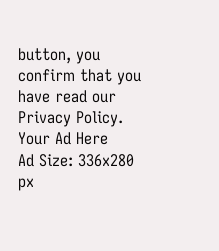button, you confirm that you have read our Privacy Policy.
Your Ad Here
Ad Size: 336x280 px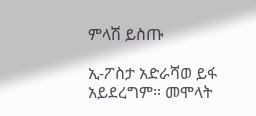ምላሽ ይስጡ

ኢ-ፖስታ አድራሻወ ይፋ አይደረግም። መሞላት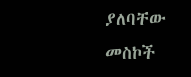ያለባቸው መስኮች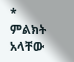* ምልክት አላቸው